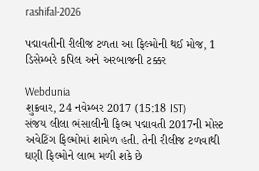rashifal-2026

પદ્માવતીની રીલીજ ટળતા આ ફિલ્મોની થઈ મોજ, 1 ડિસેમ્બરે કપિલ અને અરબાજની ટક્કર

Webdunia
શુક્રવાર, 24 નવેમ્બર 2017 (15:18 IST)
સંજય લીલા ભંસાલીની ફિલ્મ પદ્માવતી 2017ની મોસ્ટ અવેટિંગ ફિલ્મોમાં શામેળ હતી. તેની રીલીજ ટળવાથી ઘણી ફિલ્મોને લાભ મળી શકે છે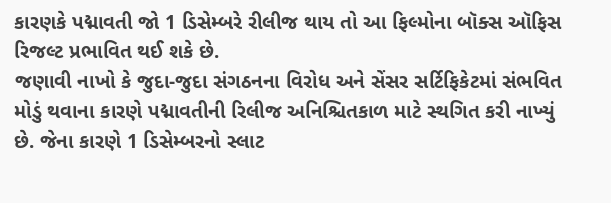કારણકે પદ્માવતી જો 1 ડિસેમ્બરે રીલીજ થાય તો આ ફિલ્મોના બૉક્સ ઑફિસ રિજલ્ટ પ્રભાવિત થઈ શકે છે.
જણાવી નાખો કે જુદા-જુદા સંગઠનના વિરોધ અને સેંસર સર્ટિફિકેટમાં સંભવિત મોડું થવાના કારણે પદ્માવતીની રિલીજ અનિશ્ચિતકાળ માટે સ્થગિત કરી નાખ્યું છે. જેના કારણે 1 ડિસેમ્બરનો સ્લાટ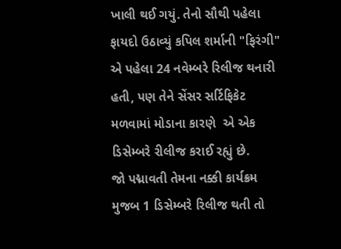ખાલી થઈ ગયું. તેનો સૌથી પહેલા ફાયદો ઉઠાવ્યું કપિલ શર્માની "ફિરંગી" એ પહેલા 24 નવેમ્બરે રિલીજ થનારી હતી, પણ તેને સેંસર સર્ટિફિકેટ મળવામાં મોડાના કારણે  એ એક
ડિસેમ્બરે રીલીજ કરાઈ રહ્યું છે.
જો પદ્માવતી તેમના નક્કી કાર્યક્રમ મુજબ 1 ડિસેમ્બરે રિલીજ થતી તો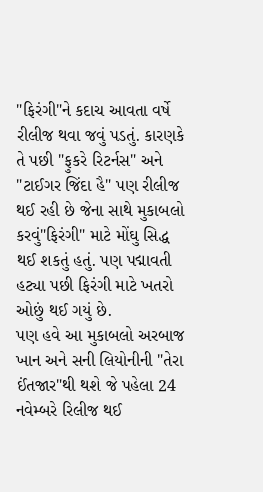"ફિરંગી"ને કદાચ આવતા વર્ષે રીલીજ થવા જવું પડતું. કારણકે તે પછી "ફુકરે રિટર્નસ" અને "ટાઈગર જિંદા હૈ" પણ રીલીજ થઈ રહી છે જેના સાથે મુકાબલો કરવું"ફિરંગી" માટે મોંઘુ સિદ્ધ થઈ શકતું હતું. પણ પદ્માવતી હટ્યા પછી ફિરંગી માટે ખતરો ઓછું થઈ ગયું છે.
પણ હવે આ મુકાબલો અરબાજ ખાન અને સની લિયોનીની "તેરા ઈંતજાર"થી થશે જે પહેલા 24 નવેમ્બરે રિલીજ થઈ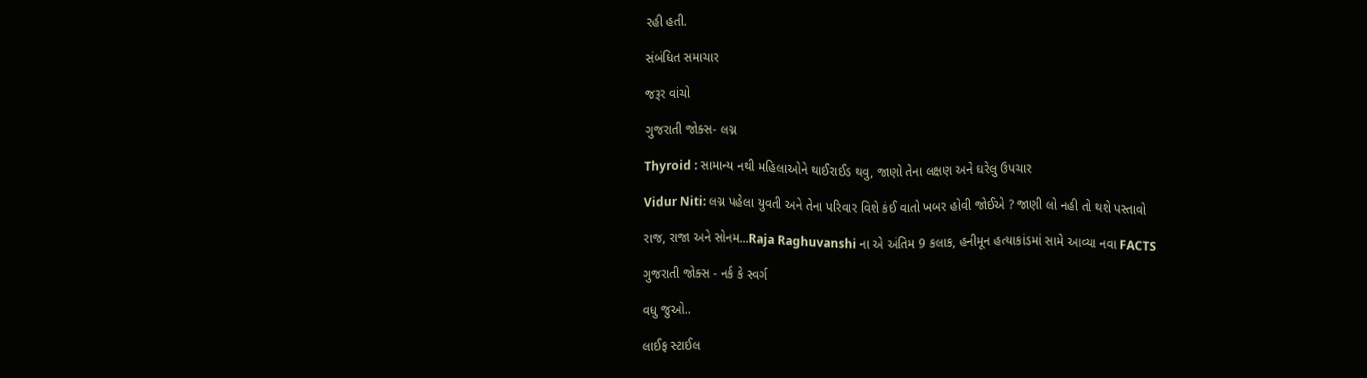રહી હતી.

સંબંધિત સમાચાર

જરૂર વાંચો

ગુજરાતી જોક્સ- લગ્ન

Thyroid : સામાન્ય નથી મહિલાઓને થાઈરાઈડ થવુ, જાણો તેના લક્ષણ અને ઘરેલુ ઉપચાર

Vidur Niti: લગ્ન પહેલા યુવતી અને તેના પરિવાર વિશે કંઈ વાતો ખબર હોવી જોઈએ ? જાણી લો નહી તો થશે પસ્તાવો

રાજ, રાજા અને સોનમ...Raja Raghuvanshi ના એ અંતિમ 9 કલાક, હનીમૂન હત્યાકાંડમાં સામે આવ્યા નવા FACTS

ગુજરાતી જોક્સ - નર્ક કે સ્વર્ગ

વધુ જુઓ..

લાઈફ સ્ટાઈલ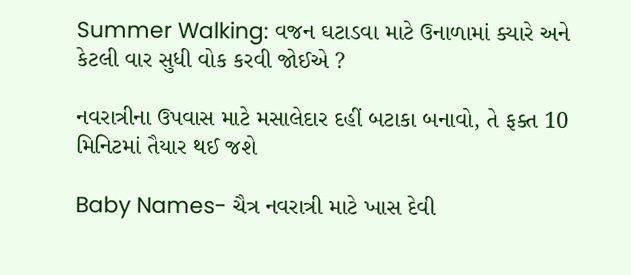Summer Walking: વજન ઘટાડવા માટે ઉનાળામાં ક્યારે અને કેટલી વાર સુધી વોક કરવી જોઈએ ?

નવરાત્રીના ઉપવાસ માટે મસાલેદાર દહીં બટાકા બનાવો, તે ફક્ત 10 મિનિટમાં તૈયાર થઈ જશે

Baby Names- ચૈત્ર નવરાત્રી માટે ખાસ દેવી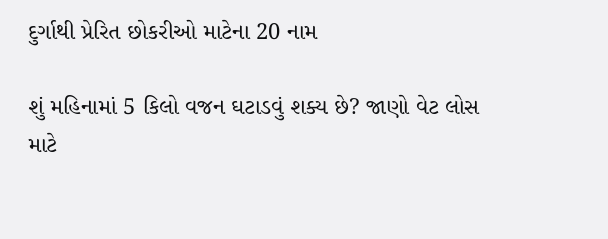દુર્ગાથી પ્રેરિત છોકરીઓ માટેના 20 નામ

શું મહિનામાં 5 કિલો વજન ઘટાડવું શક્ય છે? જાણો વેટ લોસ માટે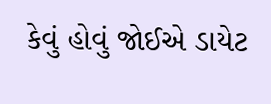કેવું હોવું જોઈએ ડાયેટ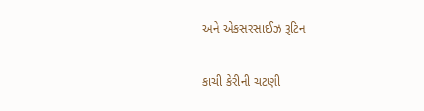અને એકસરસાઈઝ રૂટિન

કાચી કેરીની ચટણી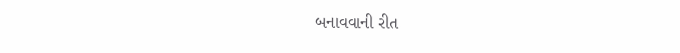બનાવવાની રીત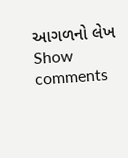આગળનો લેખ
Show comments